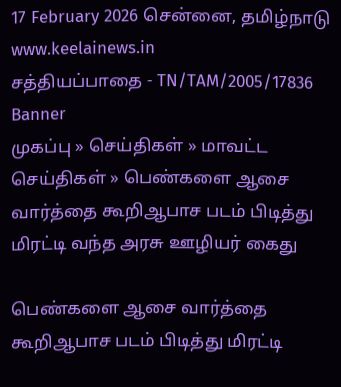17 February 2026 சென்னை, தமிழ்நாடு
www.keelainews.in
சத்தியப்பாதை - TN/TAM/2005/17836
Banner
முகப்பு » செய்திகள் » மாவட்ட செய்திகள் » பெண்களை ஆசை வார்த்தை கூறிஆபாச படம் பிடித்து மிரட்டி வந்த அரசு ஊழியர் கைது

பெண்களை ஆசை வார்த்தை கூறிஆபாச படம் பிடித்து மிரட்டி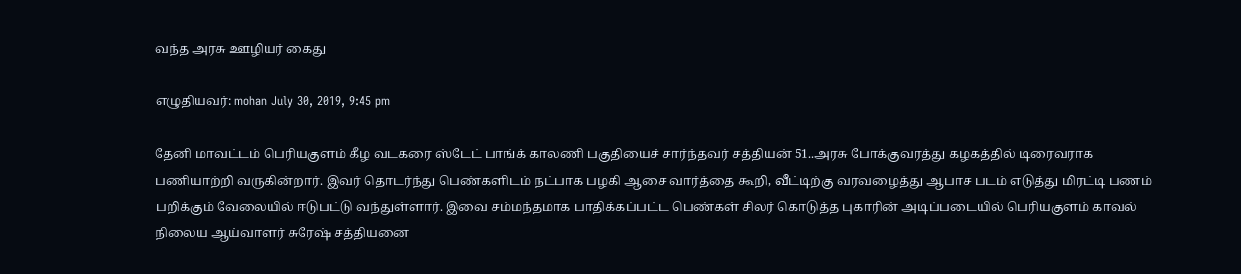வந்த அரசு ஊழியர் கைது

எழுதியவர்: mohan July 30, 2019, 9:45 pm

தேனி மாவட்டம் பெரியகுளம் கீழ வடகரை ஸ்டேட் பாங்க் காலணி பகுதியைச் சார்ந்தவர் சத்தியன் 51..அரசு போக்குவரத்து கழகத்தில் டிரைவராக பணியாற்றி வருகின்றார். இவர் தொடர்ந்து பெண்களிடம் நட்பாக பழகி ஆசை வார்த்தை கூறி, வீட்டிற்கு வரவழைத்து ஆபாச படம் எடுத்து மிரட்டி பணம் பறிக்கும் வேலையில் ஈடுபட்டு வந்துள்ளார். இவை சம்மந்தமாக பாதிக்கப்பட்ட பெண்கள் சிலர் கொடுத்த புகாரின் அடிப்படையில் பெரியகுளம் காவல் நிலைய ஆய்வாளர் சுரேஷ் சத்தியனை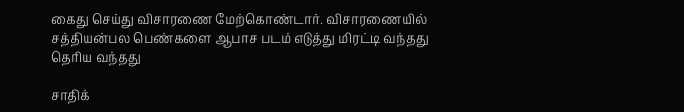கைது செய்து விசாரணை மேற்கொண்டார். விசாரணையில் சத்தியன்பல பெண்களை ஆபாச படம் எடுத்து மிரட்டி வந்தது தெரிய வந்தது

சாதிக்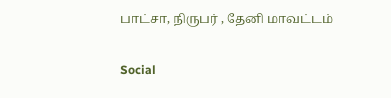பாட்சா, நிருபர் , தேனி மாவட்டம்

Social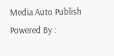Media Auto Publish Powered By :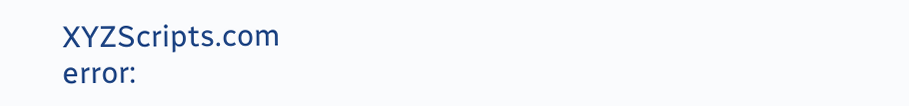XYZScripts.com
error: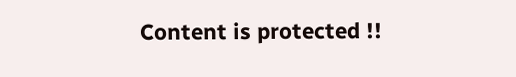Content is protected !!